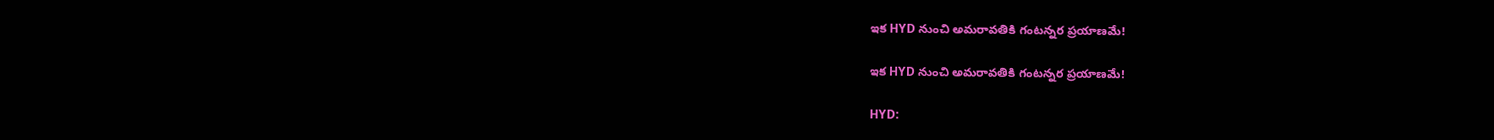ఇక HYD నుంచి అమరావతికి గంటన్నర ప్రయాణమే!

ఇక HYD నుంచి అమరావతికి గంటన్నర ప్రయాణమే!

HYD: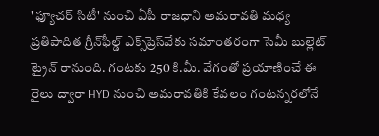'ఫ్యూచర్ సిటీ' నుంచి ఏపీ రాజధాని అమరావతి మధ్య ప్రతిపాదిత గ్రీన్‌ఫీల్డ్ ఎక్స్‌ప్రెస్‌వేకు సమాంతరంగా సెమీ బుల్లెట్ ట్రైన్ రానుంది. గంటకు 250 కి.మీ. వేగంతో ప్రయాణించే ఈ రైలు ద్వారా HYD నుంచి అమరావతికి కేవలం గంటన్నరలోనే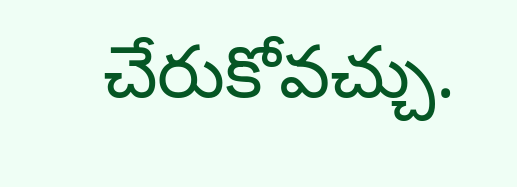చేరుకోవచ్చు.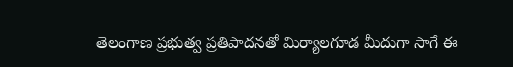తెలంగాణ ప్రభుత్వ ప్రతిపాదనతో మిర్యాలగూడ మీదుగా సాగే ఈ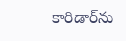కారిడార్‌ను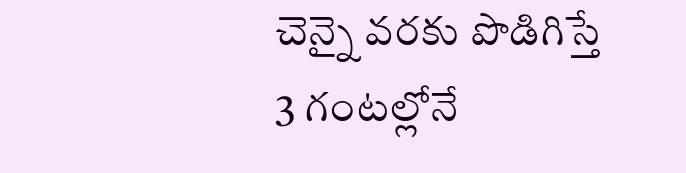చెన్నై వరకు పొడిగిస్తే 3 గంటల్లోనే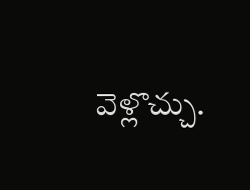వెళ్లొచ్చు.